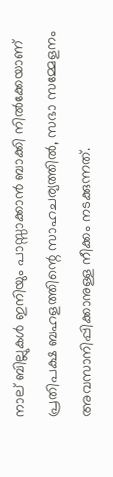നാല് ബില്ലുകൾ ഇനിയും പാസ്സാക്കാൻ ബാക്കി നിൽക്കേയാണ് പ്രതിപക്ഷ ബഹളത്തിന്റെ സാഹചര്യത്തിൽ, സഭാ സമ്മേളനം അവസാനിപ്പിക്കാനുള്ള നീക്കം നടക്കുന്നത്.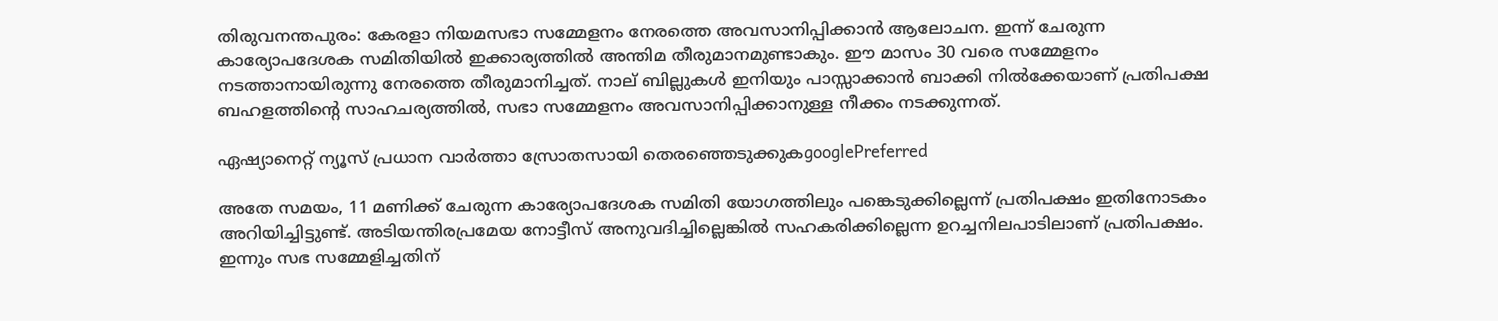തിരുവനന്തപുരം: കേരളാ നിയമസഭാ സമ്മേളനം നേരത്തെ അവസാനിപ്പിക്കാൻ ആലോചന. ഇന്ന് ചേരുന്ന കാര്യോപദേശക സമിതിയിൽ ഇക്കാര്യത്തിൽ അന്തിമ തീരുമാനമുണ്ടാകും. ഈ മാസം 30 വരെ സമ്മേളനം നടത്താനായിരുന്നു നേരത്തെ തീരുമാനിച്ചത്. നാല് ബില്ലുകൾ ഇനിയും പാസ്സാക്കാൻ ബാക്കി നിൽക്കേയാണ് പ്രതിപക്ഷ ബഹളത്തിന്റെ സാഹചര്യത്തിൽ, സഭാ സമ്മേളനം അവസാനിപ്പിക്കാനുള്ള നീക്കം നടക്കുന്നത്.

ഏഷ്യാനെറ്റ് ന്യൂസ് പ്രധാന വാർത്താ സ്രോതസായി തെരഞ്ഞെടുക്കുകgooglePreferred

അതേ സമയം, 11 മണിക്ക് ചേരുന്ന കാര്യോപദേശക സമിതി യോഗത്തിലും പങ്കെടുക്കില്ലെന്ന് പ്രതിപക്ഷം ഇതിനോടകം അറിയിച്ചിട്ടുണ്ട്. അടിയന്തിരപ്രമേയ നോട്ടീസ് അനുവദിച്ചില്ലെങ്കിൽ സഹകരിക്കില്ലെന്ന ഉറച്ചനിലപാടിലാണ് പ്രതിപക്ഷം. ഇന്നും സഭ സമ്മേളിച്ചതിന്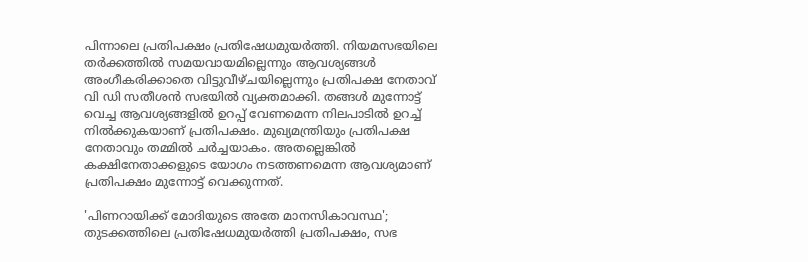പിന്നാലെ പ്രതിപക്ഷം പ്രതിഷേധമുയര്‍ത്തി. നിയമസഭയിലെ തര്‍ക്കത്തില്‍ സമയവായമില്ലെന്നും ആവശ്യങ്ങള്‍ അംഗീകരിക്കാതെ വിട്ടുവീഴ്ചയില്ലെന്നും പ്രതിപക്ഷ നേതാവ് വി ഡി സതീശന്‍ സഭയിൽ വ്യക്തമാക്കി. തങ്ങൾ മുന്നോട്ട് വെച്ച ആവശ്യങ്ങളിൽ ഉറപ്പ് വേണമെന്ന നിലപാടിൽ ഉറച്ച് നിൽക്കുകയാണ് പ്രതിപക്ഷം. മുഖ്യമന്ത്രിയും പ്രതിപക്ഷ നേതാവും തമ്മിൽ ചർച്ചയാകം. അതല്ലെങ്കിൽ കക്ഷിനേതാക്കളുടെ യോഗം നടത്തണമെന്ന ആവശ്യമാണ് പ്രതിപക്ഷം മുന്നോട്ട് വെക്കുന്നത്.

'പിണറായിക്ക് മോദിയുടെ അതേ മാനസികാവസ്ഥ'; തുടക്കത്തിലെ പ്രതിഷേധമുയര്‍ത്തി പ്രതിപക്ഷം, സഭ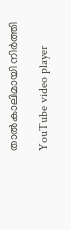താല്‍കാലിമായി നിർത്തി

YouTube video player